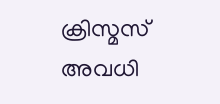ക്രിസ്മസ് അവധി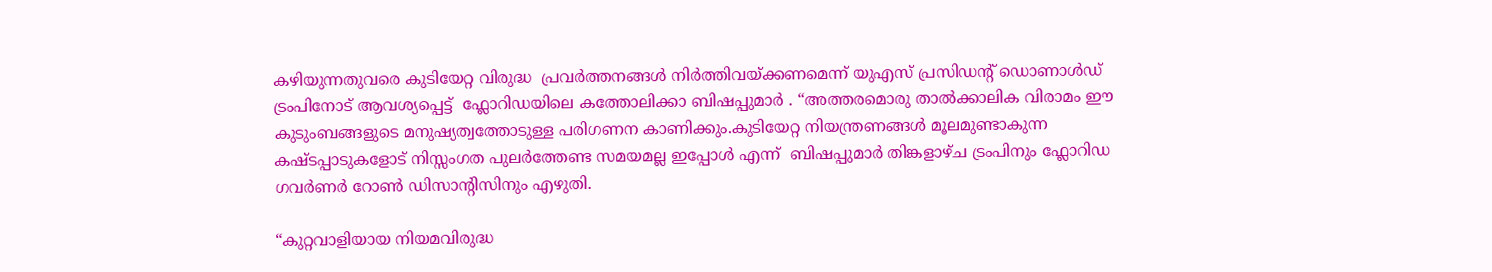കഴിയുന്നതുവരെ കുടിയേറ്റ വിരുദ്ധ  പ്രവർത്തനങ്ങൾ നിർത്തിവയ്ക്കണമെന്ന് യുഎസ് പ്രസിഡന്റ് ഡൊണാൾഡ് ട്രംപിനോട് ആവശ്യപ്പെട്ട്  ഫ്ലോറിഡയിലെ കത്തോലിക്കാ ബിഷപ്പുമാർ . “അത്തരമൊരു താൽക്കാലിക വിരാമം ഈ കുടുംബങ്ങളുടെ മനുഷ്യത്വത്തോടുള്ള പരിഗണന കാണിക്കും.കുടിയേറ്റ നിയന്ത്രണങ്ങൾ മൂലമുണ്ടാകുന്ന കഷ്ടപ്പാടുകളോട് നിസ്സംഗത പുലർത്തേണ്ട സമയമല്ല ഇപ്പോൾ എന്ന്  ബിഷപ്പുമാർ തിങ്കളാഴ്ച ട്രംപിനും ഫ്ലോറിഡ ഗവർണർ റോൺ ഡിസാന്റിസിനും എഴുതി.

“കുറ്റവാളിയായ നിയമവിരുദ്ധ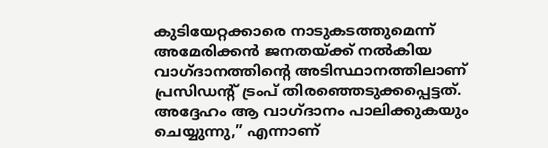കുടിയേറ്റക്കാരെ നാടുകടത്തുമെന്ന് അമേരിക്കൻ ജനതയ്ക്ക് നൽകിയ വാഗ്ദാനത്തിന്റെ അടിസ്ഥാനത്തിലാണ് പ്രസിഡന്റ് ട്രംപ് തിരഞ്ഞെടുക്കപ്പെട്ടത്. അദ്ദേഹം ആ വാഗ്ദാനം പാലിക്കുകയും ചെയ്യുന്നു,” എന്നാണ്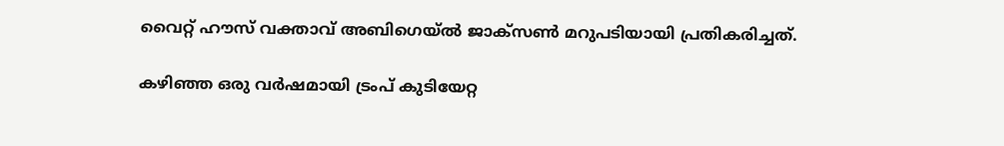വൈറ്റ് ഹൗസ് വക്താവ് അബിഗെയ്ൽ ജാക്സൺ മറുപടിയായി പ്രതികരിച്ചത്.

കഴിഞ്ഞ ഒരു വർഷമായി ട്രംപ് കുടിയേറ്റ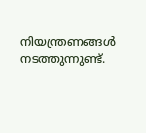നിയന്ത്രണങ്ങൾ നടത്തുന്നുണ്ട്.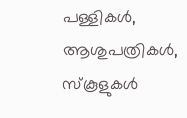പള്ളികൾ, ആശുപത്രികൾ, സ്കൂളുകൾ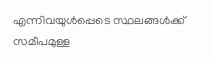എന്നിവയുൾപ്പെടെ സ്ഥലങ്ങൾക്ക് സമീപമുള്ള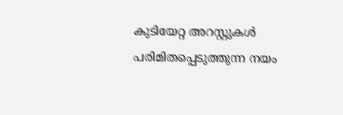കുടിയേറ്റ അറസ്റ്റുകൾ പരിമിതപ്പെടുത്തുന്ന നയം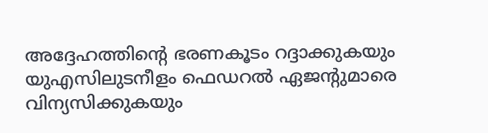അദ്ദേഹത്തിന്റെ ഭരണകൂടം റദ്ദാക്കുകയും  യുഎസിലുടനീളം ഫെഡറൽ ഏജന്റുമാരെ വിന്യസിക്കുകയും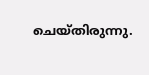ചെയ്തിരുന്നു.